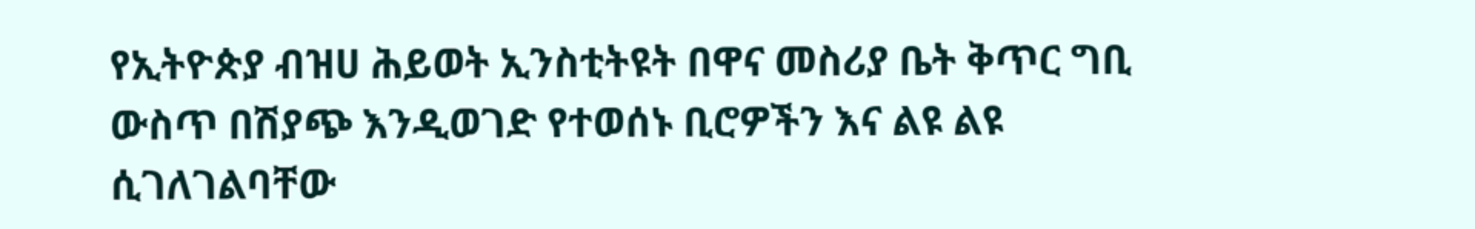የኢትዮጵያ ብዝሀ ሕይወት ኢንስቲትዩት በዋና መስሪያ ቤት ቅጥር ግቢ ውስጥ በሽያጭ እንዲወገድ የተወሰኑ ቢሮዎችን እና ልዩ ልዩ ሲገለገልባቸው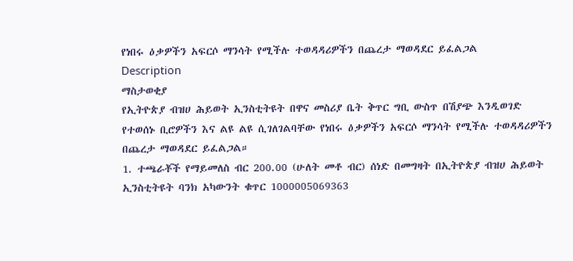የነበሩ ዕቃዎችን አፍርሶ ማንሳት የሚችሉ ተወዳዳሪዎችን በጨረታ ማወዳደር ይፈልጋል
Description
ማስታወቂያ
የኢትዮጵያ ብዝሀ ሕይወት ኢንስቲትዩት በዋና መስሪያ ቤት ቅጥር ግቢ ውስጥ በሽያጭ እንዲወገድ የተወሰኑ ቢሮዎችን እና ልዩ ልዩ ሲገለገልባቸው የነበሩ ዕቃዎችን አፍርሶ ማንሳት የሚችሉ ተወዳዳሪዎችን በጨረታ ማወዳደር ይፈልጋል።
1. ተጫራቾች የማይመለስ ብር 200.00 (ሁለት መቶ ብር) ሰነድ በመግዛት በኢትዮጵያ ብዝሀ ሕይወት ኢንስቲትዩት ባንክ አካውንት ቁጥር 1000005069363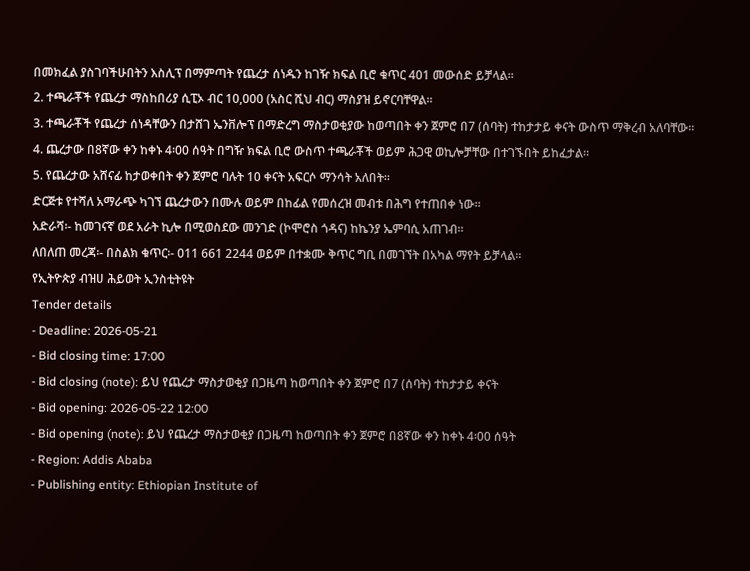በመክፈል ያስገባችሁበትን እስሊፕ በማምጣት የጨረታ ሰነዱን ከገዥ ክፍል ቢሮ ቁጥር 401 መውሰድ ይቻላል።
2. ተጫራቾች የጨረታ ማስከበሪያ ሲፒኦ ብር 10,000 (አስር ሺህ ብር) ማስያዝ ይኖርባቸዋል።
3. ተጫራቾች የጨረታ ሰነዳቸውን በታሸገ ኤንቨሎፕ በማድረግ ማስታወቂያው ከወጣበት ቀን ጀምሮ በ7 (ሰባት) ተከታታይ ቀናት ውስጥ ማቅረብ አለባቸው።
4. ጨረታው በ8ኛው ቀን ከቀኑ 4፡00 ሰዓት በግዥ ክፍል ቢሮ ውስጥ ተጫራቾች ወይም ሕጋዊ ወኪሎቻቸው በተገኙበት ይከፈታል።
5. የጨረታው አሸናፊ ከታወቀበት ቀን ጀምሮ ባሉት 10 ቀናት አፍርሶ ማንሳት አለበት።
ድርጅቱ የተሻለ አማራጭ ካገኘ ጨረታውን በሙሉ ወይም በከፊል የመሰረዝ መብቱ በሕግ የተጠበቀ ነው።
አድራሻ፡- ከመገናኛ ወደ አራት ኪሎ በሚወስደው መንገድ (ኮሞሮስ ጎዳና) ከኬንያ ኤምባሲ አጠገብ።
ለበለጠ መረጃ፡- በስልክ ቁጥር፡- 011 661 2244 ወይም በተቋሙ ቅጥር ግቢ በመገኘት በአካል ማየት ይቻላል።
የኢትዮጵያ ብዝሀ ሕይወት ኢንስቲትዩት
Tender details
- Deadline: 2026-05-21
- Bid closing time: 17:00
- Bid closing (note): ይህ የጨረታ ማስታወቂያ በጋዜጣ ከወጣበት ቀን ጀምሮ በ7 (ሰባት) ተከታታይ ቀናት
- Bid opening: 2026-05-22 12:00
- Bid opening (note): ይህ የጨረታ ማስታወቂያ በጋዜጣ ከወጣበት ቀን ጀምሮ በ8ኛው ቀን ከቀኑ 4፡00 ሰዓት
- Region: Addis Ababa
- Publishing entity: Ethiopian Institute of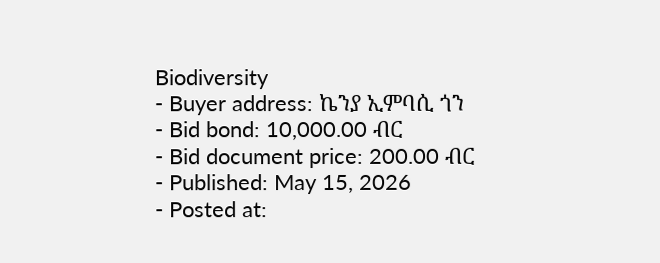Biodiversity
- Buyer address: ኬንያ ኢምባሲ ጎን
- Bid bond: 10,000.00 ብር
- Bid document price: 200.00 ብር
- Published: May 15, 2026
- Posted at: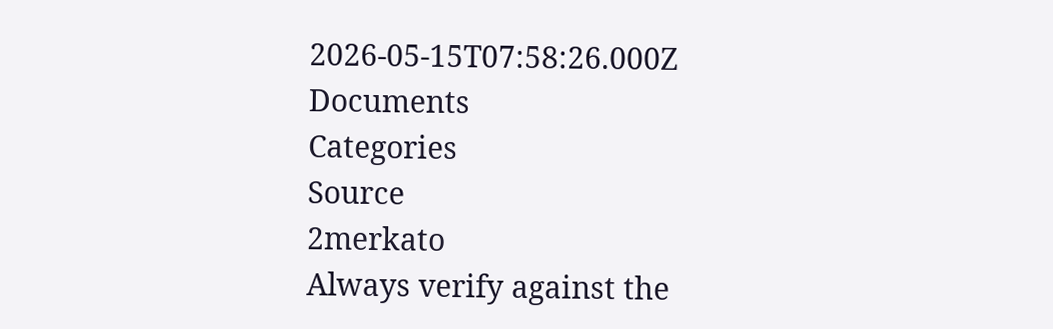2026-05-15T07:58:26.000Z
Documents
Categories
Source
2merkato
Always verify against the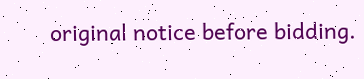original notice before bidding.